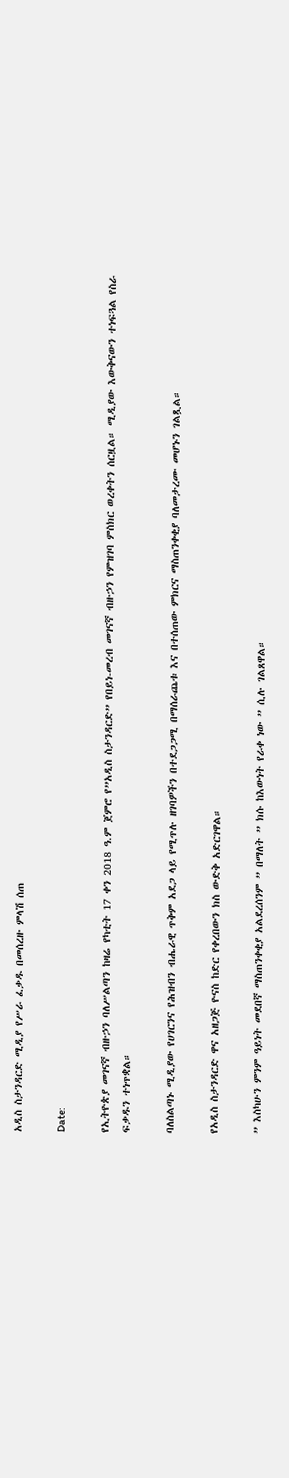አዲስ ስታንዳርድ ሚዲያ የሥራ ፈቃዱ በመሰረዙ ምላሽ ሰጠ

Date:

የኢትዮጵያ መገናኛ ብዙኃን ባለሥልጣን ከዛሬ የካቲት 17 ቀን 2018 ዓ.ም ጀምሮ የ”አዲስ ስታንዳርድ” የበይነ-መረብ መገናኛ ብዙኃን የምዝገባ ምስክር ወረቀትን ሰርዟል። ሚዲያው እውቅናውን ተነፍጓል የስራ ፍቃዱን ተነጥቋል።

ባለስልጣኑ ሚዲያው የሀገርንና የሕዝብን ብሔራዊ ጥቅም አደጋ ላይ የሚጥሉ ዘገባዎችን በተደጋጋሚ በማሰራጨቱ እና በተሰጠው ምክርና ማስጠንቀቂያ ባለመታረሙ መሆኑን ገልጿል።

የአዲስ ስታንዳርድ ዋና አዘጋጅ ዮናስ ከድር የቀረበውን ክስ ውድቅ አድርገዋል።

” እስካሁን ምንም ዓይነት መደበኛ ማስጠንቀቂያ አልደረሰንም ” በማለት ” ክሱ ከእውነት የራቀ ነው ” ሲሉ ገልጸዋል።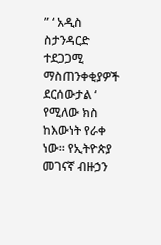” ‘ አዲስ ስታንዳርድ ተደጋጋሚ ማስጠንቀቂያዎች ደርሰውታል ‘ የሚለው ክስ ከእውነት የራቀ ነው። የኢትዮጵያ መገናኛ ብዙኃን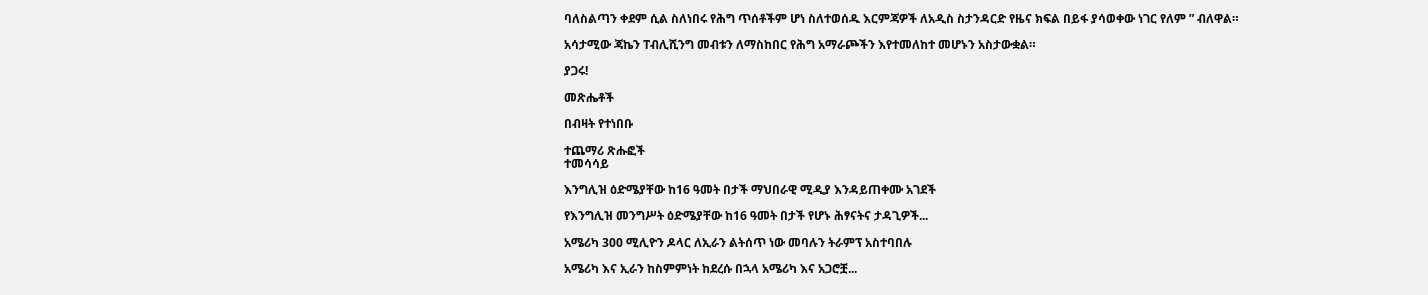ባለስልጣን ቀደም ሲል ስለነበሩ የሕግ ጥሰቶችም ሆነ ስለተወሰዱ እርምጃዎች ለአዲስ ስታንዳርድ የዜና ክፍል በይፋ ያሳወቀው ነገር የለም ” ብለዋል።

አሳታሚው ጃኬን ፐብሊሺንግ መብቱን ለማስከበር የሕግ አማራጮችን እየተመለከተ መሆኑን አስታውቋል።

ያጋሩ!

መጽሔቶች

በብዛት የተነበቡ

ተጨማሪ ጽሑፎች
ተመሳሳይ

እንግሊዝ ዕድሜያቸው ከ16 ዓመት በታች ማህበራዊ ሚዲያ እንዳይጠቀሙ አገደች

የእንግሊዝ መንግሥት ዕድሜያቸው ከ16 ዓመት በታች የሆኑ ሕፃናትና ታዳጊዎች...

አሜሪካ 300 ሚሊዮን ዶላር ለኢራን ልትሰጥ ነው መባሉን ትራምፕ አስተባበሉ

አሜሪካ እና ኢራን ከስምምነት ከደረሱ በኋላ አሜሪካ እና አጋሮቿ...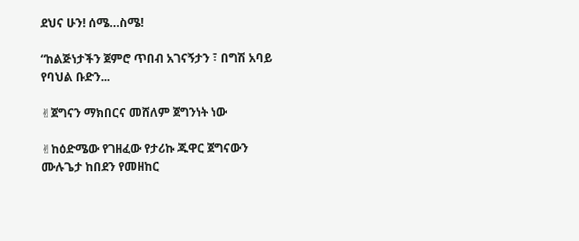ደህና ሁን! ሰሜ…ስሜ!

“ከልጅነታችን ጀምሮ ጥበብ አገናኝታን ፣ በግሽ አባይ የባህል ቡድን...

✌ጀግናን ማክበርና መሸለም ጀግንነት ነው

✌ከዕድሜው የገዘፈው የታሪኩ ጁዋር ጀግናውን ሙሉጌታ ከበደን የመዘከር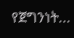የጀግንነት...